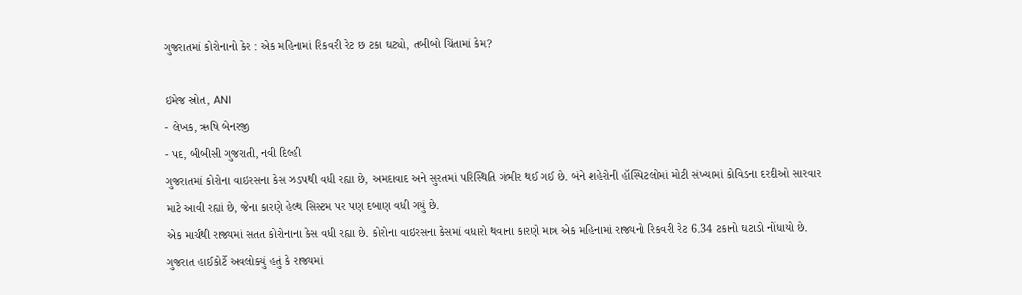ગુજરાતમાં કોરોનાનો કેર : એક મહિનામાં રિકવરી રેટ છ ટકા ઘટ્યો, તબીબો ચિંતામાં કેમ?

ઇમેજ સ્રોત, ANI
- લેખક, ઋષિ બેનરજી
- પદ, બીબીસી ગુજરાતી, નવી દિલ્હી
ગુજરાતમાં કોરોના વાઇરસના કેસ ઝડપથી વધી રહ્યા છે, અમદાવાદ અને સુરતમાં પરિસ્થિતિ ગંભીર થઈ ગઈ છે. બંને શહેરોની હૉસ્પિટલોમાં મોટી સંખ્યામાં કોવિડના દરદીઓ સારવાર માટે આવી રહ્યાં છે, જેના કારણે હેલ્થ સિસ્ટમ પર પણ દબાણ વધી ગયું છે.
એક માર્ચથી રાજ્યમાં સતત કોરોનાના કેસ વધી રહ્યા છે. કોરોના વાઇરસના કેસમાં વધારો થવાના કારણે માત્ર એક મહિનામાં રાજ્યનો રિકવરી રેટ 6.34 ટકાનો ઘટાડો નોંધાયો છે.
ગુજરાત હાઈકોર્ટે અવલોક્યું હતું કે રાજ્યમાં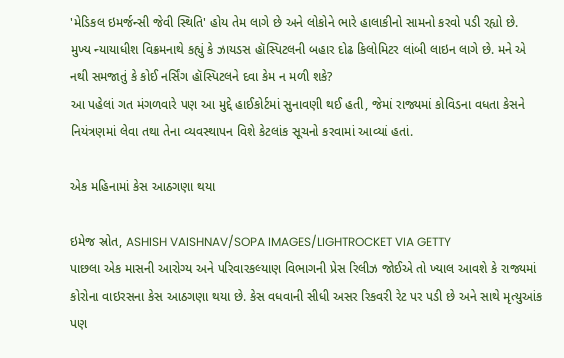'મેડિકલ ઇમર્જન્સી જેવી સ્થિતિ' હોય તેમ લાગે છે અને લોકોને ભારે હાલાકીનો સામનો કરવો પડી રહ્યો છે.
મુખ્ય ન્યાયાધીશ વિક્રમનાથે કહ્યું કે ઝાયડસ હૉસ્પિટલની બહાર દોઢ કિલોમિટર લાંબી લાઇન લાગે છે. મને એ નથી સમજાતું કે કોઈ નર્સિંગ હૉસ્પિટલને દવા કેમ ન મળી શકે?
આ પહેલાં ગત મંગળવારે પણ આ મુદ્દે હાઈકોર્ટમાં સુનાવણી થઈ હતી, જેમાં રાજ્યમાં કોવિડના વધતા કેસને નિયંત્રણમાં લેવા તથા તેના વ્યવસ્થાપન વિશે કેટલાંક સૂચનો કરવામાં આવ્યાં હતાં.

એક મહિનામાં કેસ આઠગણા થયા

ઇમેજ સ્રોત, ASHISH VAISHNAV/SOPA IMAGES/LIGHTROCKET VIA GETTY
પાછલા એક માસની આરોગ્ય અને પરિવારકલ્યાણ વિભાગની પ્રેસ રિલીઝ જોઈએ તો ખ્યાલ આવશે કે રાજ્યમાં કોરોના વાઇરસના કેસ આઠગણા થયા છે. કેસ વધવાની સીધી અસર રિકવરી રેટ પર પડી છે અને સાથે મૃત્યુઆંક પણ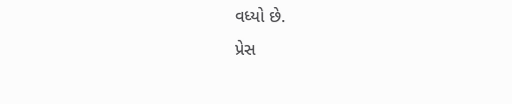વધ્યો છે.
પ્રેસ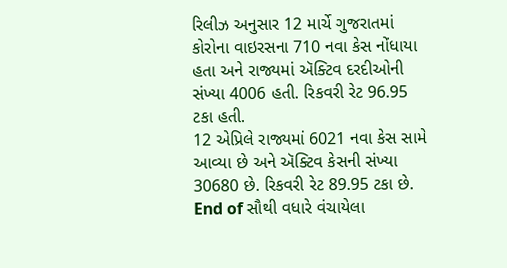રિલીઝ અનુસાર 12 માર્ચે ગુજરાતમાં કોરોના વાઇરસના 710 નવા કેસ નોંધાયા હતા અને રાજ્યમાં ઍક્ટિવ દરદીઓની સંખ્યા 4006 હતી. રિકવરી રેટ 96.95 ટકા હતી.
12 એપ્રિલે રાજ્યમાં 6021 નવા કેસ સામે આવ્યા છે અને ઍક્ટિવ કેસની સંખ્યા 30680 છે. રિકવરી રેટ 89.95 ટકા છે.
End of સૌથી વધારે વંચાયેલા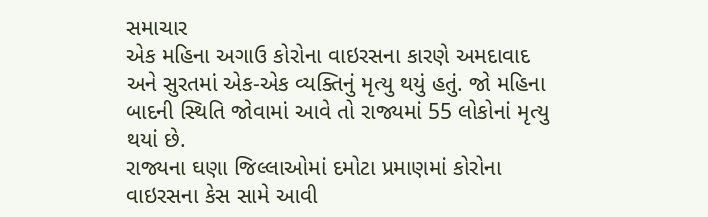સમાચાર
એક મહિના અગાઉ કોરોના વાઇરસના કારણે અમદાવાદ અને સુરતમાં એક-એક વ્યક્તિનું મૃત્યુ થયું હતું. જો મહિના બાદની સ્થિતિ જોવામાં આવે તો રાજ્યમાં 55 લોકોનાં મૃત્યુ થયાં છે.
રાજ્યના ઘણા જિલ્લાઓમાં દમોટા પ્રમાણમાં કોરોના વાઇરસના કેસ સામે આવી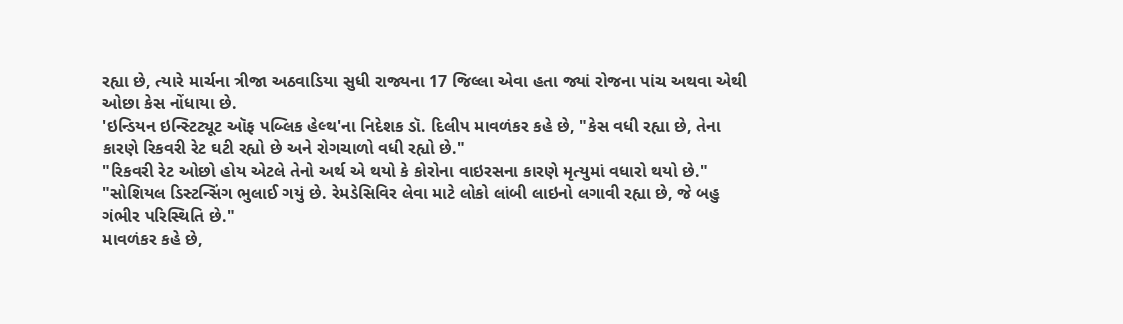રહ્યા છે, ત્યારે માર્ચના ત્રીજા અઠવાડિયા સુધી રાજ્યના 17 જિલ્લા એવા હતા જ્યાં રોજના પાંચ અથવા એથી ઓછા કેસ નોંધાયા છે.
'ઇન્ડિયન ઇન્સ્ટિટ્યૂટ ઑફ પબ્લિક હેલ્થ'ના નિદેશક ડૉ. દિલીપ માવળંકર કહે છે, "કેસ વધી રહ્યા છે, તેના કારણે રિકવરી રેટ ઘટી રહ્યો છે અને રોગચાળો વધી રહ્યો છે."
"રિકવરી રેટ ઓછો હોય એટલે તેનો અર્થ એ થયો કે કોરોના વાઇરસના કારણે મૃત્યુમાં વધારો થયો છે."
"સોશિયલ ડિસ્ટન્સિંગ ભુલાઈ ગયું છે. રેમડેસિવિર લેવા માટે લોકો લાંબી લાઇનો લગાવી રહ્યા છે, જે બહુ ગંભીર પરિસ્થિતિ છે."
માવળંકર કહે છે,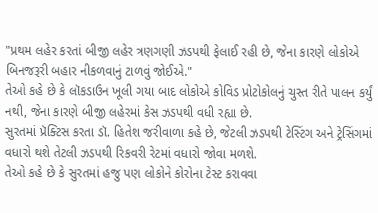"પ્રથમ લહેર કરતાં બીજી લહેર ત્રણગણી ઝડપથી ફેલાઈ રહી છે, જેના કારણે લોકોએ બિનજરૂરી બહાર નીકળવાનું ટાળવું જોઈએ."
તેઓ કહે છે કે લૉકડાઉન ખૂલી ગયા બાદ લોકોએ કોવિડ પ્રોટોકોલનું ચુસ્ત રીતે પાલન કર્યું નથી, જેના કારણે બીજી લહેરમાં કેસ ઝડપથી વધી રહ્યા છે.
સુરતમાં પ્રૅક્ટિસ કરતા ડૉ. હિતેશ જરીવાળા કહે છે, જેટલી ઝડપથી ટેસ્ટિંગ અને ટ્રેસિંગમાં વધારો થશે તેટલી ઝડપથી રિકવરી રેટમાં વધારો જોવા મળશે.
તેઓ કહે છે કે સુરતમાં હજુ પણ લોકોને કોરોના ટેસ્ટ કરાવવા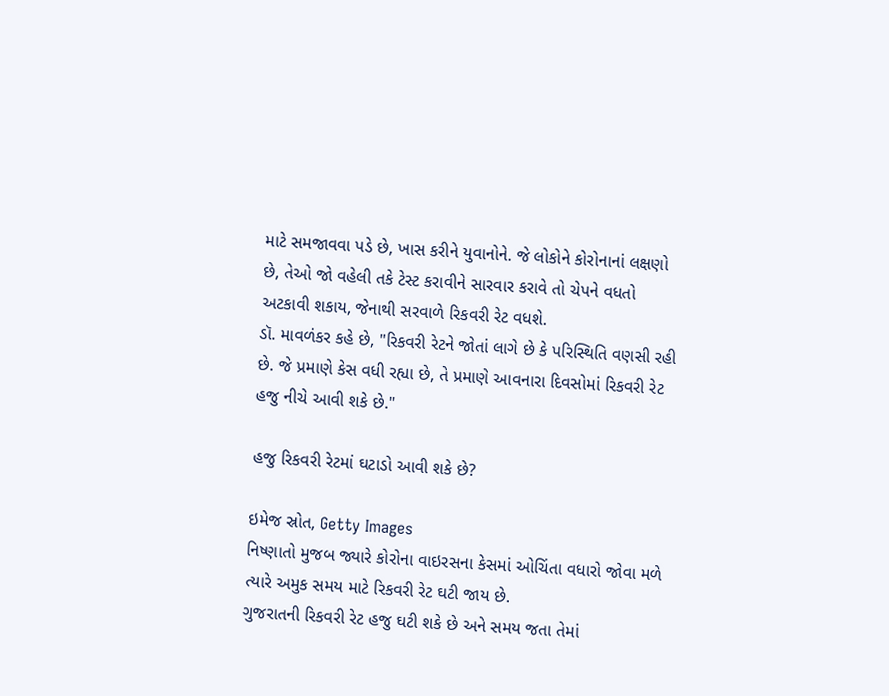માટે સમજાવવા પડે છે, ખાસ કરીને યુવાનોને. જે લોકોને કોરોનાનાં લક્ષણો છે, તેઓ જો વહેલી તકે ટેસ્ટ કરાવીને સારવાર કરાવે તો ચેપને વધતો અટકાવી શકાય, જેનાથી સરવાળે રિકવરી રેટ વધશે.
ડૉ. માવળંકર કહે છે, "રિકવરી રેટને જોતાં લાગે છે કે પરિસ્થિતિ વણસી રહી છે. જે પ્રમાણે કેસ વધી રહ્યા છે, તે પ્રમાણે આવનારા દિવસોમાં રિકવરી રેટ હજુ નીચે આવી શકે છે."

હજુ રિકવરી રેટમાં ઘટાડો આવી શકે છે?

ઇમેજ સ્રોત, Getty Images
નિષ્ણાતો મુજબ જ્યારે કોરોના વાઇરસના કેસમાં ઓચિંતા વધારો જોવા મળે ત્યારે અમુક સમય માટે રિકવરી રેટ ઘટી જાય છે.
ગુજરાતની રિકવરી રેટ હજુ ઘટી શકે છે અને સમય જતા તેમાં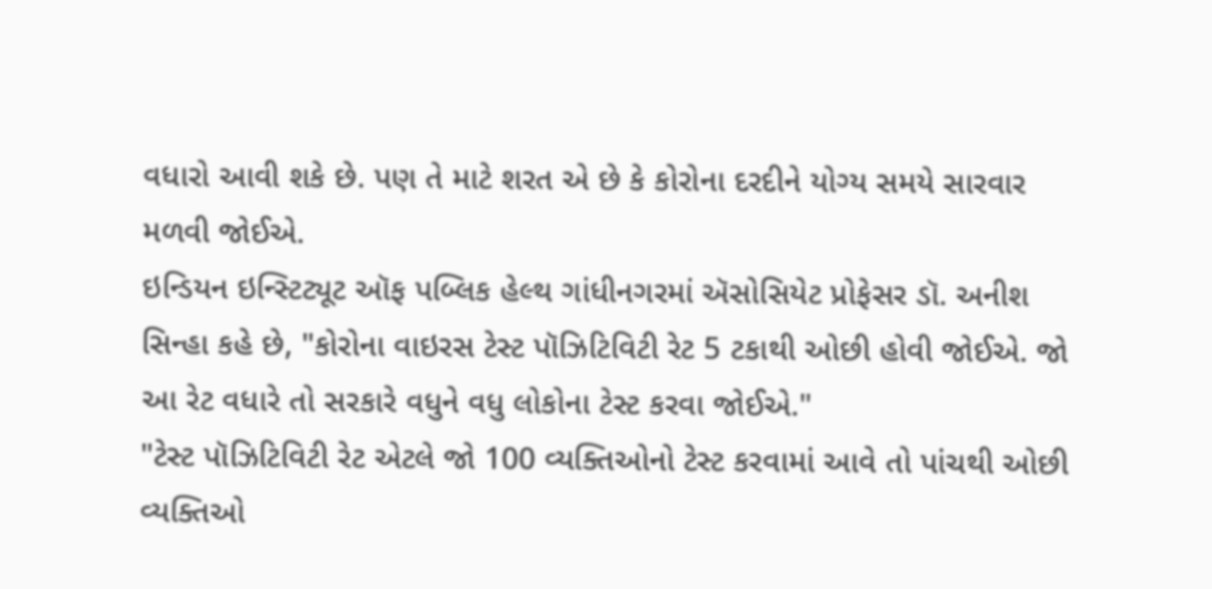વધારો આવી શકે છે. પણ તે માટે શરત એ છે કે કોરોના દરદીને યોગ્ય સમયે સારવાર મળવી જોઈએ.
ઇન્ડિયન ઇન્સ્ટિટ્યૂટ ઑફ પબ્લિક હેલ્થ ગાંધીનગરમાં ઍસોસિયેટ પ્રોફેસર ડૉ. અનીશ સિન્હા કહે છે, "કોરોના વાઇરસ ટેસ્ટ પૉઝિટિવિટી રેટ 5 ટકાથી ઓછી હોવી જોઈએ. જો આ રેટ વધારે તો સરકારે વધુને વધુ લોકોના ટેસ્ટ કરવા જોઈએ."
"ટેસ્ટ પૉઝિટિવિટી રેટ એટલે જો 100 વ્યક્તિઓનો ટેસ્ટ કરવામાં આવે તો પાંચથી ઓછી વ્યક્તિઓ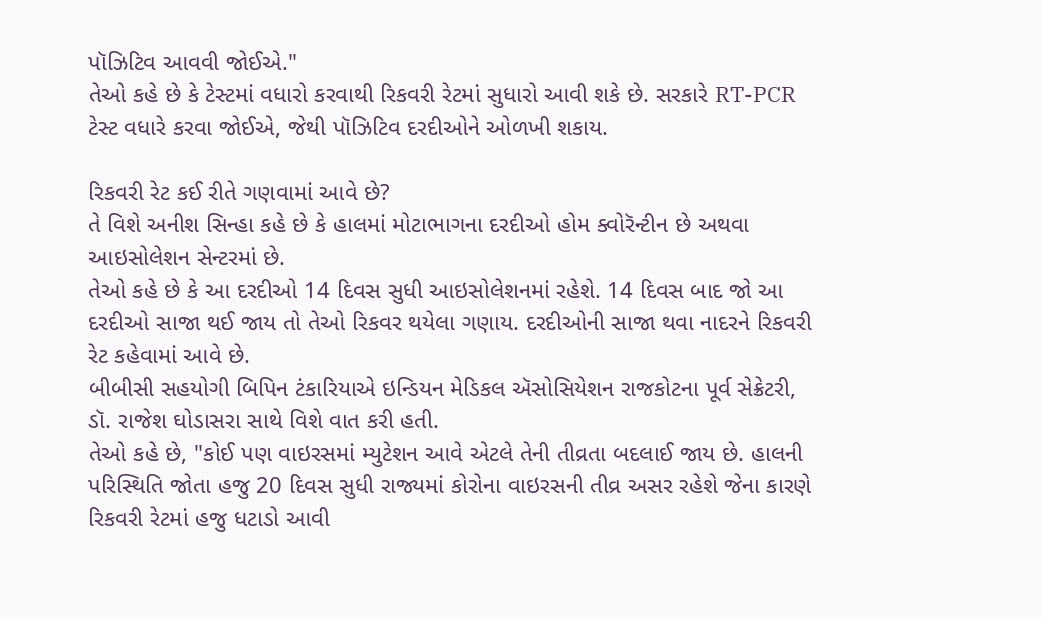પૉઝિટિવ આવવી જોઈએ."
તેઓ કહે છે કે ટેસ્ટમાં વધારો કરવાથી રિકવરી રેટમાં સુધારો આવી શકે છે. સરકારે RT-PCR ટેસ્ટ વધારે કરવા જોઈએ, જેથી પૉઝિટિવ દરદીઓને ઓળખી શકાય.

રિકવરી રેટ કઈ રીતે ગણવામાં આવે છે?
તે વિશે અનીશ સિન્હા કહે છે કે હાલમાં મોટાભાગના દરદીઓ હોમ ક્વોરૅન્ટીન છે અથવા આઇસોલેશન સેન્ટરમાં છે.
તેઓ કહે છે કે આ દરદીઓ 14 દિવસ સુધી આઇસોલેશનમાં રહેશે. 14 દિવસ બાદ જો આ દરદીઓ સાજા થઈ જાય તો તેઓ રિકવર થયેલા ગણાય. દરદીઓની સાજા થવા નાદરને રિકવરી રેટ કહેવામાં આવે છે.
બીબીસી સહયોગી બિપિન ટંકારિયાએ ઇન્ડિયન મેડિકલ ઍસોસિયેશન રાજકોટના પૂર્વ સેક્રેટરી, ડૉ. રાજેશ ઘોડાસરા સાથે વિશે વાત કરી હતી.
તેઓ કહે છે, "કોઈ પણ વાઇરસમાં મ્યુટેશન આવે એટલે તેની તીવ્રતા બદલાઈ જાય છે. હાલની પરિસ્થિતિ જોતા હજુ 20 દિવસ સુધી રાજ્યમાં કોરોના વાઇરસની તીવ્ર અસર રહેશે જેના કારણે રિકવરી રેટમાં હજુ ધટાડો આવી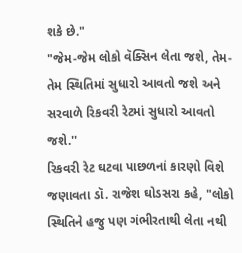શકે છે."
"જેમ-જેમ લોકો વૅક્સિન લેતા જશે, તેમ-તેમ સ્થિતિમાં સુધારો આવતો જશે અને સરવાળે રિકવરી રેટમાં સુધારો આવતો જશે.''
રિકવરી રેટ ઘટવા પાછળનાં કારણો વિશે જણાવતા ડૉ. રાજેશ ઘોડસરા કહે, "લોકો સ્થિતિને હજુ પણ ગંભીરતાથી લેતા નથી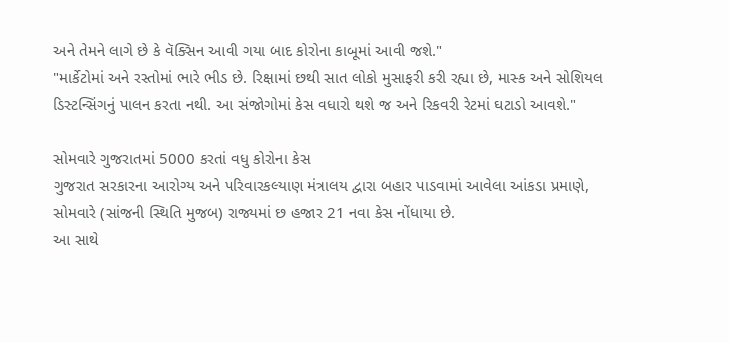અને તેમને લાગે છે કે વૅક્સિન આવી ગયા બાદ કોરોના કાબૂમાં આવી જશે."
"માર્કેટોમાં અને રસ્તોમાં ભારે ભીડ છે. રિક્ષામાં છથી સાત લોકો મુસાફરી કરી રહ્યા છે, માસ્ક અને સોશિયલ ડિસ્ટન્સિંગનું પાલન કરતા નથી. આ સંજોગોમાં કેસ વધારો થશે જ અને રિકવરી રેટમાં ઘટાડો આવશે."

સોમવારે ગુજરાતમાં 5000 કરતાં વધુ કોરોના કેસ
ગુજરાત સરકારના આરોગ્ય અને પરિવારકલ્યાણ મંત્રાલય દ્વારા બહાર પાડવામાં આવેલા આંકડા પ્રમાણે, સોમવારે (સાંજની સ્થિતિ મુજબ) રાજ્યમાં છ હજાર 21 નવા કેસ નોંધાયા છે.
આ સાથે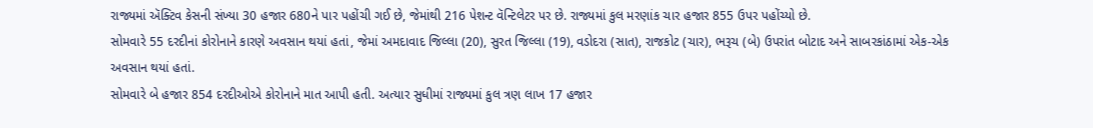રાજ્યમાં ઍક્ટિવ કેસની સંખ્યા 30 હજાર 680ને પાર પહોંચી ગઈ છે, જેમાંથી 216 પેશન્ટ વૅન્ટિલેટર પર છે. રાજ્યમાં કુલ મરણાંક ચાર હજાર 855 ઉપર પહોંચ્યો છે.
સોમવારે 55 દરદીનાં કોરોનાને કારણે અવસાન થયાં હતાં, જેમાં અમદાવાદ જિલ્લા (20), સુરત જિલ્લા (19), વડોદરા (સાત), રાજકોટ (ચાર), ભરૂચ (બે) ઉપરાંત બોટાદ અને સાબરકાંઠામાં એક-એક અવસાન થયાં હતાં.
સોમવારે બે હજાર 854 દરદીઓએ કોરોનાને માત આપી હતી. અત્યાર સુધીમાં રાજ્યમાં કુલ ત્રણ લાખ 17 હજાર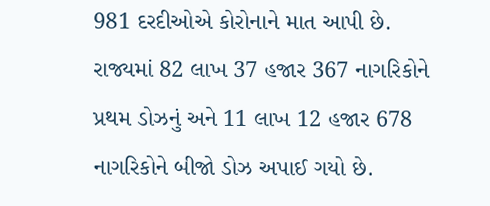981 દરદીઓએ કોરોનાને માત આપી છે.
રાજ્યમાં 82 લાખ 37 હજાર 367 નાગરિકોને પ્રથમ ડોઝનું અને 11 લાખ 12 હજાર 678 નાગરિકોને બીજો ડોઝ અપાઈ ગયો છે.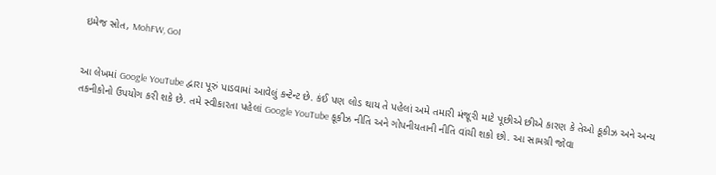ઇમેજ સ્રોત, MohFW, GoI


આ લેખમાં Google YouTube દ્વારા પૂરું પાડવામાં આવેલું કન્ટેન્ટ છે. કંઈ પણ લોડ થાય તે પહેલાં અમે તમારી મંજૂરી માટે પૂછીએ છીએ કારણ કે તેઓ કૂકીઝ અને અન્ય તકનીકોનો ઉપયોગ કરી શકે છે. તમે સ્વીકારતા પહેલાં Google YouTube કૂકીઝ નીતિ અને ગોપનીયતાની નીતિ વાંચી શકો છો. આ સામગ્રી જોવા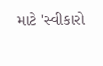માટે 'સ્વીકારો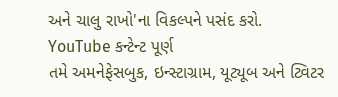અને ચાલુ રાખો'ના વિકલ્પને પસંદ કરો.
YouTube કન્ટેન્ટ પૂર્ણ
તમે અમનેફેસબુક, ઇન્સ્ટાગ્રામ, યૂટ્યૂબ અને ટ્વિટર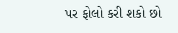પર ફોલો કરી શકો છો